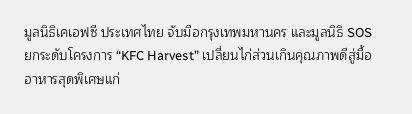มูลนิธิเคเอฟซี ประเทศไทย จับมือกรุงเทพมหานคร และมูลนิธิ SOS ยกระดับโครงการ “KFC Harvest” เปลี่ยนไก่ส่วนเกินคุณภาพดีสู่มื้ออาหารสุดพิเศษแก่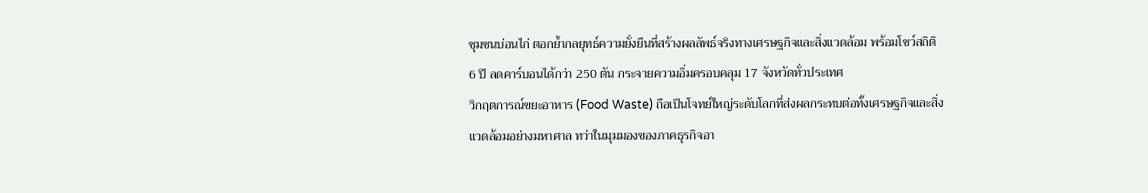ชุมชนบ่อนไก่ ตอกย้ำกลยุทธ์ความยั่งยืนที่สร้างผลลัพธ์จริงทางเศรษฐกิจและสิ่งแวดล้อม พร้อมโชว์สถิติ 6 ปี ลดคาร์บอนได้กว่า 250 ตัน กระจายความอิ่มครอบคลุม 17 จังหวัดทั่วประเทศ
วิกฤตการณ์ขยะอาหาร (Food Waste) ถือเป็นโจทย์ใหญ่ระดับโลกที่ส่งผลกระทบต่อทั้งเศรษฐกิจและสิ่งแวดล้อมอย่างมหาศาล ทว่าในมุมมองของภาคธุรกิจอา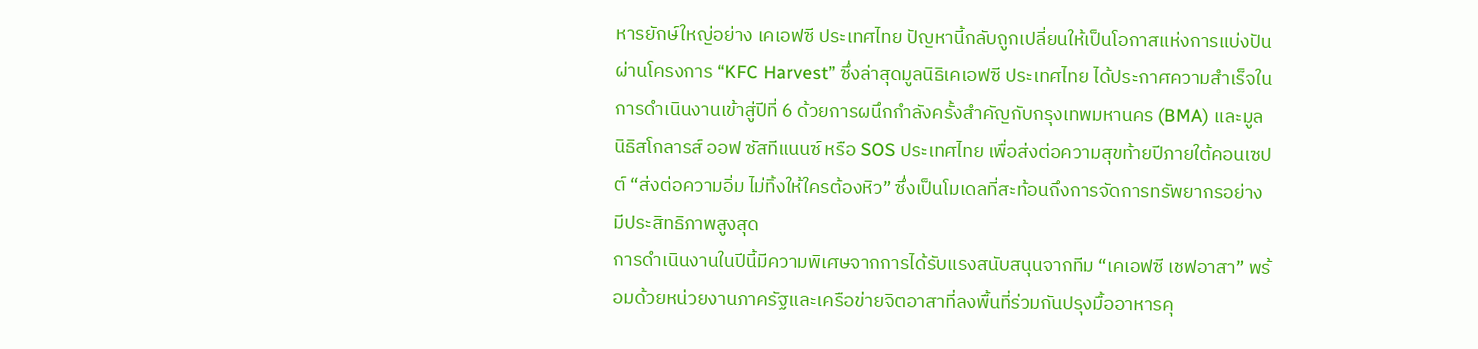หารยักษ์ใหญ่อย่าง เคเอฟซี ประเทศไทย ปัญหานี้กลับถูกเปลี่ยนให้เป็นโอกาสแห่งการแบ่งปันผ่านโครงการ “KFC Harvest” ซึ่งล่าสุดมูลนิธิเคเอฟซี ประเทศไทย ได้ประกาศความสำเร็จในการดำเนินงานเข้าสู่ปีที่ 6 ด้วยการผนึกกำลังครั้งสำคัญกับกรุงเทพมหานคร (BMA) และมูลนิธิสโกลารส์ ออฟ ซัสทีแนนซ์ หรือ SOS ประเทศไทย เพื่อส่งต่อความสุขท้ายปีภายใต้คอนเซปต์ “ส่งต่อความอิ่ม ไม่ทิ้งให้ใครต้องหิว” ซึ่งเป็นโมเดลที่สะท้อนถึงการจัดการทรัพยากรอย่างมีประสิทธิภาพสูงสุด
การดำเนินงานในปีนี้มีความพิเศษจากการได้รับแรงสนับสนุนจากทีม “เคเอฟซี เชฟอาสา” พร้อมด้วยหน่วยงานภาครัฐและเครือข่ายจิตอาสาที่ลงพื้นที่ร่วมกันปรุงมื้ออาหารคุ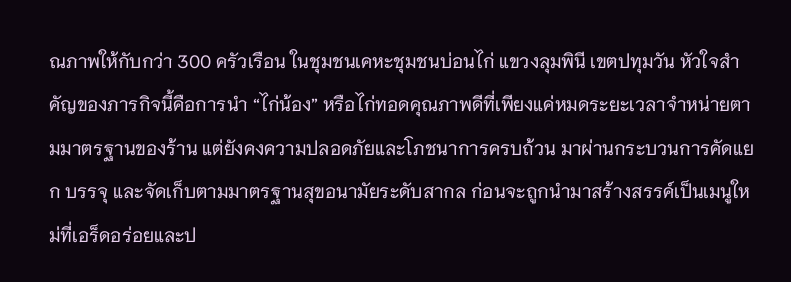ณภาพให้กับกว่า 300 ครัวเรือน ในชุมชนเคหะชุมชนบ่อนไก่ แขวงลุมพินี เขตปทุมวัน หัวใจสำคัญของภารกิจนี้คือการนำ “ไก่น้อง” หรือไก่ทอดคุณภาพดีที่เพียงแค่หมดระยะเวลาจำหน่ายตามมาตรฐานของร้าน แต่ยังคงความปลอดภัยและโภชนาการครบถ้วน มาผ่านกระบวนการคัดแยก บรรจุ และจัดเก็บตามมาตรฐานสุขอนามัยระดับสากล ก่อนจะถูกนำมาสร้างสรรค์เป็นเมนูใหม่ที่เอร็ดอร่อยและป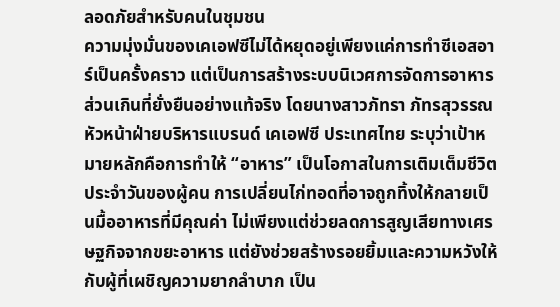ลอดภัยสำหรับคนในชุมชน
ความมุ่งมั่นของเคเอฟซีไม่ได้หยุดอยู่เพียงแค่การทำซีเอสอาร์เป็นครั้งคราว แต่เป็นการสร้างระบบนิเวศการจัดการอาหารส่วนเกินที่ยั่งยืนอย่างแท้จริง โดยนางสาวภัทรา ภัทรสุวรรณ หัวหน้าฝ่ายบริหารแบรนด์ เคเอฟซี ประเทศไทย ระบุว่าเป้าหมายหลักคือการทำให้ “อาหาร” เป็นโอกาสในการเติมเต็มชีวิตประจำวันของผู้คน การเปลี่ยนไก่ทอดที่อาจถูกทิ้งให้กลายเป็นมื้ออาหารที่มีคุณค่า ไม่เพียงแต่ช่วยลดการสูญเสียทางเศรษฐกิจจากขยะอาหาร แต่ยังช่วยสร้างรอยยิ้มและความหวังให้กับผู้ที่เผชิญความยากลำบาก เป็น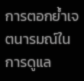การตอกย้ำเจตนารมณ์ในการดูแล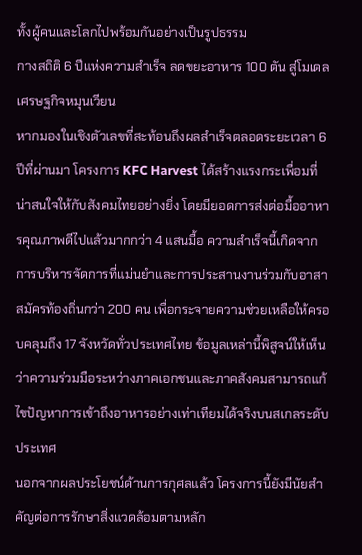ทั้งผู้คนและโลกไปพร้อมกันอย่างเป็นรูปธรรม
กางสถิติ 6 ปีแห่งความสำเร็จ ลดขยะอาหาร 100 ตัน สู่โมเดลเศรษฐกิจหมุนเวียน
หากมองในเชิงตัวเลขที่สะท้อนถึงผลสำเร็จตลอดระยะเวลา 6 ปีที่ผ่านมา โครงการ KFC Harvest ได้สร้างแรงกระเพื่อมที่น่าสนใจให้กับสังคมไทยอย่างยิ่ง โดยมียอดการส่งต่อมื้ออาหารคุณภาพดีไปแล้วมากกว่า 4 แสนมื้อ ความสำเร็จนี้เกิดจากการบริหารจัดการที่แม่นยำและการประสานงานร่วมกับอาสาสมัครท้องถิ่นกว่า 200 คน เพื่อกระจายความช่วยเหลือให้ครอบคลุมถึง 17 จังหวัดทั่วประเทศไทย ข้อมูลเหล่านี้พิสูจน์ให้เห็นว่าความร่วมมือระหว่างภาคเอกชนและภาคสังคมสามารถแก้ไขปัญหาการเข้าถึงอาหารอย่างเท่าเทียมได้จริงบนสเกลระดับประเทศ
นอกจากผลประโยชน์ด้านการกุศลแล้ว โครงการนี้ยังมีนัยสำคัญต่อการรักษาสิ่งแวดล้อมตามหลัก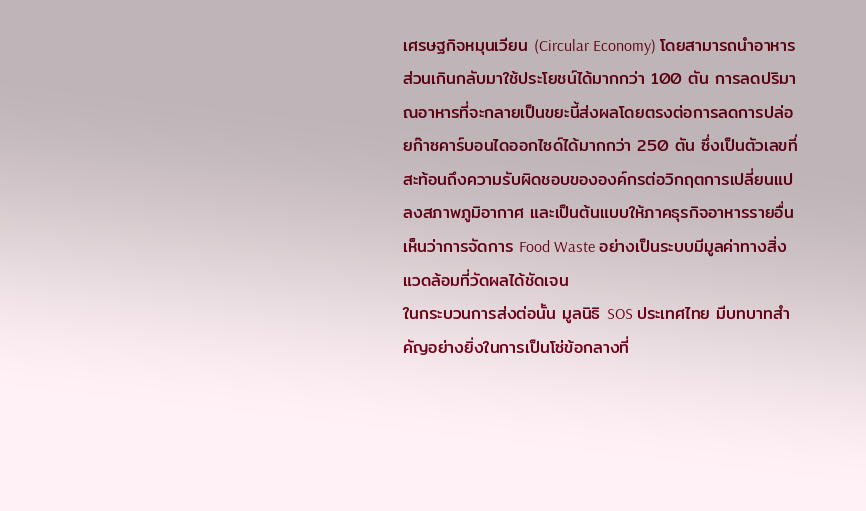เศรษฐกิจหมุนเวียน (Circular Economy) โดยสามารถนำอาหารส่วนเกินกลับมาใช้ประโยชน์ได้มากกว่า 100 ตัน การลดปริมาณอาหารที่จะกลายเป็นขยะนี้ส่งผลโดยตรงต่อการลดการปล่อยก๊าซคาร์บอนไดออกไซด์ได้มากกว่า 250 ตัน ซึ่งเป็นตัวเลขที่สะท้อนถึงความรับผิดชอบขององค์กรต่อวิกฤตการเปลี่ยนแปลงสภาพภูมิอากาศ และเป็นต้นแบบให้ภาคธุรกิจอาหารรายอื่นเห็นว่าการจัดการ Food Waste อย่างเป็นระบบมีมูลค่าทางสิ่งแวดล้อมที่วัดผลได้ชัดเจน
ในกระบวนการส่งต่อนั้น มูลนิธิ SOS ประเทศไทย มีบทบาทสำคัญอย่างยิ่งในการเป็นโซ่ข้อกลางที่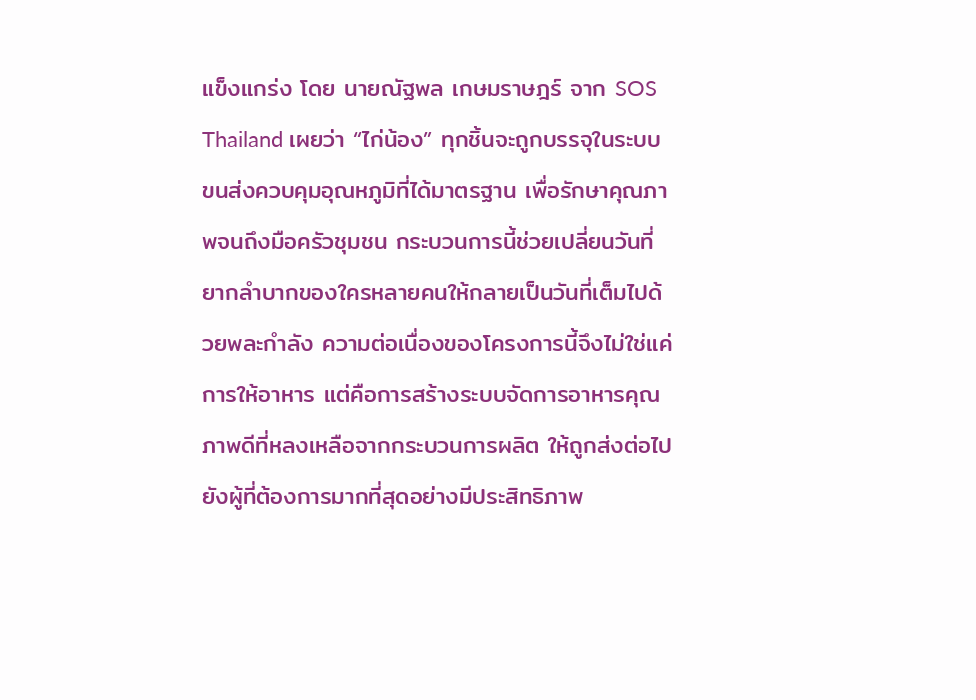แข็งแกร่ง โดย นายณัฐพล เกษมราษฎร์ จาก SOS Thailand เผยว่า “ไก่น้อง” ทุกชิ้นจะถูกบรรจุในระบบขนส่งควบคุมอุณหภูมิที่ได้มาตรฐาน เพื่อรักษาคุณภาพจนถึงมือครัวชุมชน กระบวนการนี้ช่วยเปลี่ยนวันที่ยากลำบากของใครหลายคนให้กลายเป็นวันที่เต็มไปด้วยพละกำลัง ความต่อเนื่องของโครงการนี้จึงไม่ใช่แค่การให้อาหาร แต่คือการสร้างระบบจัดการอาหารคุณภาพดีที่หลงเหลือจากกระบวนการผลิต ให้ถูกส่งต่อไปยังผู้ที่ต้องการมากที่สุดอย่างมีประสิทธิภาพ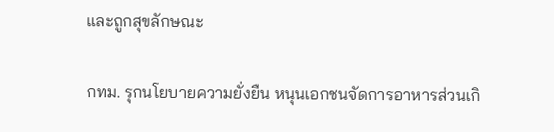และถูกสุขลักษณะ

กทม. รุกนโยบายความยั่งยืน หนุนเอกชนจัดการอาหารส่วนเกิ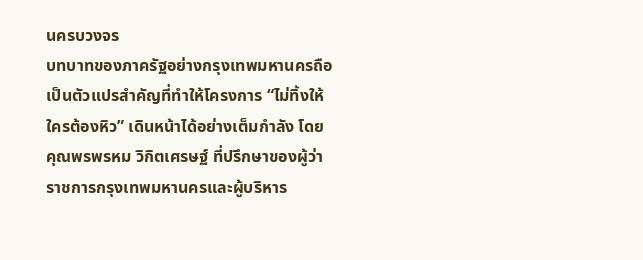นครบวงจร
บทบาทของภาครัฐอย่างกรุงเทพมหานครถือเป็นตัวแปรสำคัญที่ทำให้โครงการ “ไม่ทิ้งให้ใครต้องหิว” เดินหน้าได้อย่างเต็มกำลัง โดยคุณพรพรหม วิกิตเศรษฐ์ ที่ปรึกษาของผู้ว่าราชการกรุงเทพมหานครและผู้บริหาร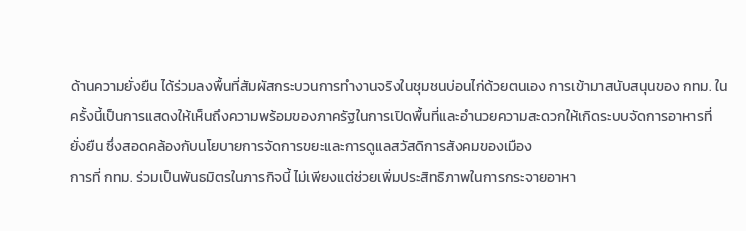ด้านความยั่งยืน ได้ร่วมลงพื้นที่สัมผัสกระบวนการทำงานจริงในชุมชนบ่อนไก่ด้วยตนเอง การเข้ามาสนับสนุนของ กทม. ในครั้งนี้เป็นการแสดงให้เห็นถึงความพร้อมของภาครัฐในการเปิดพื้นที่และอำนวยความสะดวกให้เกิดระบบจัดการอาหารที่ยั่งยืน ซึ่งสอดคล้องกับนโยบายการจัดการขยะและการดูแลสวัสดิการสังคมของเมือง
การที่ กทม. ร่วมเป็นพันธมิตรในภารกิจนี้ ไม่เพียงแต่ช่วยเพิ่มประสิทธิภาพในการกระจายอาหา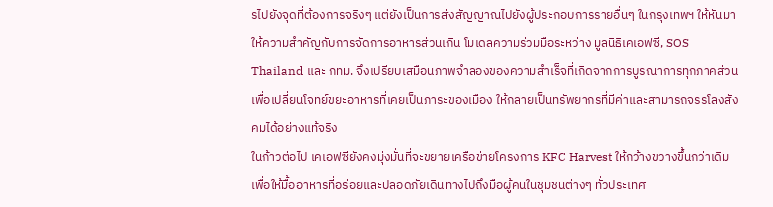รไปยังจุดที่ต้องการจริงๆ แต่ยังเป็นการส่งสัญญาณไปยังผู้ประกอบการรายอื่นๆ ในกรุงเทพฯ ให้หันมาให้ความสำคัญกับการจัดการอาหารส่วนเกิน โมเดลความร่วมมือระหว่าง มูลนิธิเคเอฟซี, SOS Thailand และ กทม. จึงเปรียบเสมือนภาพจำลองของความสำเร็จที่เกิดจากการบูรณาการทุกภาคส่วน เพื่อเปลี่ยนโจทย์ขยะอาหารที่เคยเป็นภาระของเมือง ให้กลายเป็นทรัพยากรที่มีค่าและสามารถจรรโลงสังคมได้อย่างแท้จริง
ในก้าวต่อไป เคเอฟซียังคงมุ่งมั่นที่จะขยายเครือข่ายโครงการ KFC Harvest ให้กว้างขวางขึ้นกว่าเดิม เพื่อให้มื้ออาหารที่อร่อยและปลอดภัยเดินทางไปถึงมือผู้คนในชุมชนต่างๆ ทั่วประเทศ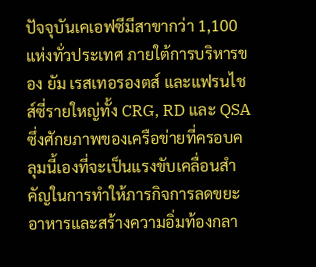ปัจจุบันเคเอฟซีมีสาขากว่า 1,100 แห่งทั่วประเทศ ภายใต้การบริหารของ ยัม เรสเทอรองตส์ และแฟรนไชส์ซี่รายใหญ่ทั้ง CRG, RD และ QSA ซึ่งศักยภาพของเครือข่ายที่ครอบคลุมนี้เองที่จะเป็นแรงขับเคลื่อนสำคัญในการทำให้ภารกิจการลดขยะอาหารและสร้างความอิ่มท้องกลา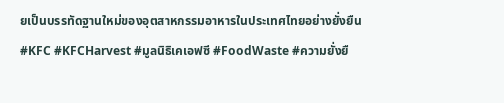ยเป็นบรรทัดฐานใหม่ของอุตสาหกรรมอาหารในประเทศไทยอย่างยั่งยืน
#KFC #KFCHarvest #มูลนิธิเคเอฟซี #FoodWaste #ความยั่งยื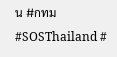น #กทม #SOSThailand #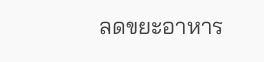ลดขยะอาหาร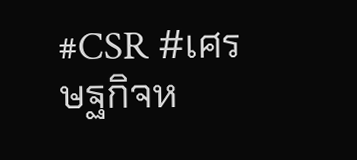#CSR #เศรษฐกิจห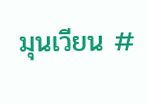มุนเวียน #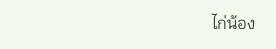ไก่น้อง